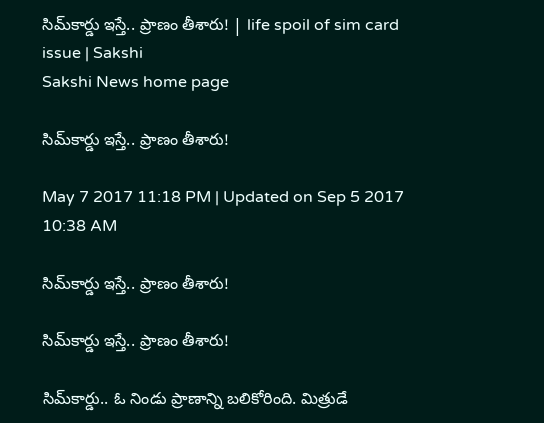సిమ్‌కార్డు ఇస్తే.. ప్రాణం తీశారు! | life spoil of sim card issue | Sakshi
Sakshi News home page

సిమ్‌కార్డు ఇస్తే.. ప్రాణం తీశారు!

May 7 2017 11:18 PM | Updated on Sep 5 2017 10:38 AM

సిమ్‌కార్డు ఇస్తే.. ప్రాణం తీశారు!

సిమ్‌కార్డు ఇస్తే.. ప్రాణం తీశారు!

సిమ్‌కార్డు.. ఓ నిండు ప్రాణాన్ని బలికోరింది. మిత్రుడే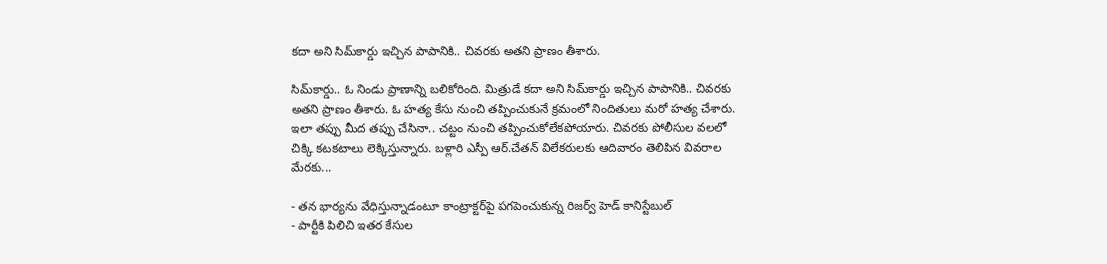కదా అని సిమ్‌కార్డు ఇచ్చిన పాపానికి.. చివరకు అతని ప్రాణం తీశారు.

సిమ్‌కార్డు.. ఓ నిండు ప్రాణాన్ని బలికోరింది. మిత్రుడే కదా అని సిమ్‌కార్డు ఇచ్చిన పాపానికి.. చివరకు అతని ప్రాణం తీశారు. ఓ హత్య కేసు నుంచి తప్పించుకునే క్రమంలో నిందితులు మరో హత్య చేశారు. ఇలా తప్పు మీద తప్పు చేసినా.. చట్టం నుంచి తప్పించుకోలేకపోయారు. చివరకు పోలీసుల వలలో చిక్కి కటకటాలు లెక్కిస్తున్నారు. బళ్లారి ఎస్పీ ఆర్‌.చేతన్‌ విలేకరులకు ఆదివారం తెలిపిన వివరాల మేరకు...

- తన భార్యను వేధిస్తున్నాడంటూ కాంట్రాక్టర్‌పై పగపెంచుకున్న రిజర్వ్‌ హెడ్‌ కానిస్టేబుల్‌
- పార్టీకి పిలిచి ఇతర కేసుల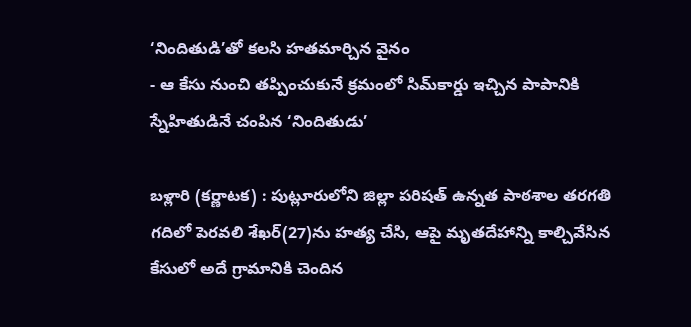‘నిందితుడి’తో కలసి హతమార్చిన వైనం
- ఆ కేసు నుంచి తప్పించుకునే క్రమంలో సిమ్‌కార్డు ఇచ్చిన పాపానికి స్నేహితుడినే చంపిన ‘నిందితుడు’

బళ్లారి (కర్ణాటక) : పుట్లూరులోని జిల్లా పరిషత్‌ ఉన్నత పాఠశాల తరగతి గదిలో పెరవలి శేఖర్‌(27)ను హత్య చేసి, ఆపై మృతదేహాన్ని కాల్చివేసిన కేసులో అదే గ్రామానికి చెందిన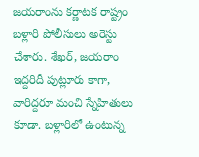జయరాంను కర్ణాటక రాష్ట్రం బళ్లారి పోలీసులు అరెస్టు చేశారు. శేఖర్‌, జయరాం ఇద్దరిదీ పుట్లూరు కాగా, వారిద్దరూ మంచి స్నేహితులు కూడా. బళ్లారిలో ఉంటున్న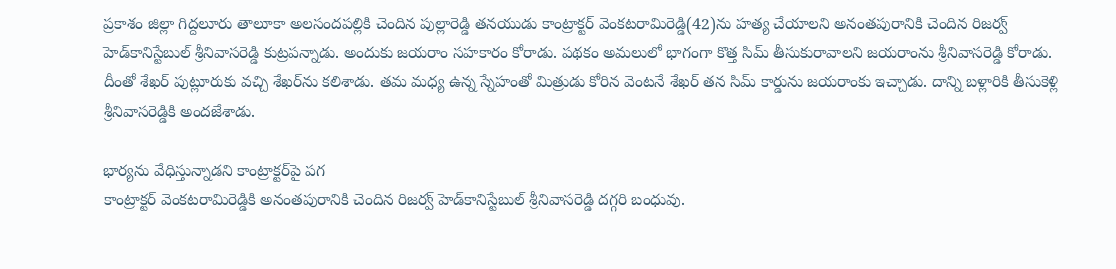ప్రకాశం జిల్లా గిద్దలూరు తాలూకా అలసందపల్లికి చెందిన పుల్లారెడ్డి తనయుడు కాంట్రాక్టర్‌ వెంకటరామిరెడ్డి(42)ను హత్య చేయాలని అనంతపురానికి చెందిన రిజర్వ్‌ హెడ్‌కానిస్టేబుల్‌ శ్రీనివాసరెడ్డి కుట్రపన్నాడు. అందుకు జయరాం సహకారం కోరాడు. పథకం అమలులో భాగంగా కొత్త సిమ్‌ తీసుకురావాలని జయరాంను శ్రీనివాసరెడ్డి కోరాడు. దీంతో శేఖర్‌ పుట్లూరుకు వచ్చి శేఖర్‌ను కలిశాడు. తమ మధ్య ఉన్న స్నేహంతో మిత్రుడు కోరిన వెంటనే శేఖర్‌ తన సిమ్‌ కార్డును జయరాంకు ఇచ్చాడు. దాన్ని బళ్లారికి తీసుకెళ్లి శ్రీనివాసరెడ్డికి అందజేశాడు.

భార్యను వేధిస్తున్నాడని కాంట్రాక్టర్‌పై పగ
కాంట్రాక్టర్‌ వెంకటరామిరెడ్డికి అనంతపురానికి చెందిన రిజర్వ్‌ హెడ్‌కానిస్టేబుల్‌ శ్రీనివాసరెడ్డి దగ్గరి బంధువు.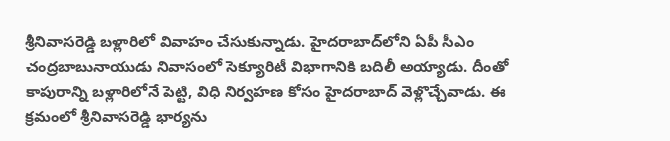శ్రీనివాసరెడ్డి బళ్లారిలో వివాహం చేసుకున్నాడు. హైదరాబాద్‌లోని ఏపీ సీఎం చంద్రబాబునాయుడు నివాసంలో సెక్యూరిటీ విభాగానికి బదిలీ అయ్యాడు. దీంతో కాపురాన్ని బళ్లారిలోనే పెట్టి, విధి నిర్వహణ కోసం హైదరాబాద్‌ వెళ్లొచ్చేవాడు. ఈ క్రమంలో శ్రీనివాసరెడ్డి భార్యను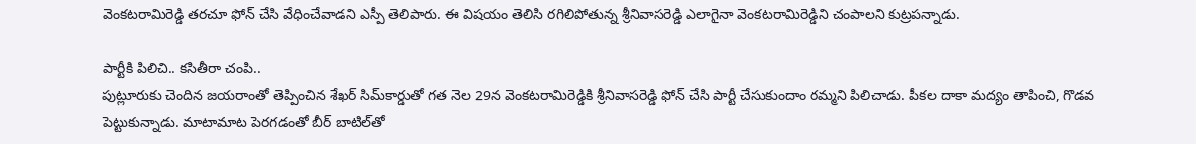వెంకటరామిరెడ్డి తరచూ ఫోన్‌ చేసి వేధించేవాడని ఎస్పీ తెలిపారు. ఈ విషయం తెలిసి రగిలిపోతున్న శ్రీనివాసరెడ్డి ఎలాగైనా వెంకటరామిరెడ్డిని చంపాలని కుట్రపన్నాడు.

పార్టీకి పిలిచి.. కసితీరా చంపి..
పుట్లూరుకు చెందిన జయరాంతో తెప్పించిన శేఖర్‌ సిమ్‌కార్డుతో గత నెల 29న వెంకటరామిరెడ్డికి శ్రీనివాసరెడ్డి ఫోన్‌ చేసి పార్టీ చేసుకుందాం రమ్మని పిలిచాడు. పీకల దాకా మద్యం తాపించి, గొడవ పెట్టుకున్నాడు. మాటామాట పెరగడంతో బీర్‌ బాటిల్‌తో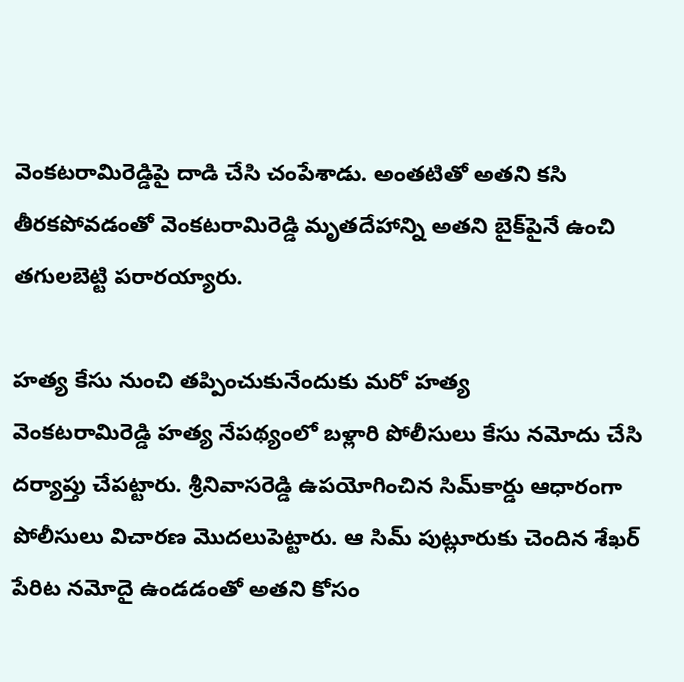వెంకటరామిరెడ్డిపై దాడి చేసి చంపేశాడు. అంతటితో అతని కసి తీరకపోవడంతో వెంకటరామిరెడ్డి మృతదేహాన్ని అతని బైక్‌పైనే ఉంచి తగులబెట్టి పరారయ్యారు.

హత్య కేసు నుంచి తప్పించుకునేందుకు మరో హత్య
వెంకటరామిరెడ్డి హత్య నేపథ్యంలో బళ్లారి పోలీసులు కేసు నమోదు చేసి దర్యాప్తు చేపట్టారు. శ్రీనివాసరెడ్డి ఉపయోగించిన సిమ్‌కార్డు ఆధారంగా పోలీసులు విచారణ మొదలుపెట్టారు. ఆ సిమ్‌ పుట్లూరుకు చెందిన శేఖర్‌ పేరిట నమోదై ఉండడంతో అతని కోసం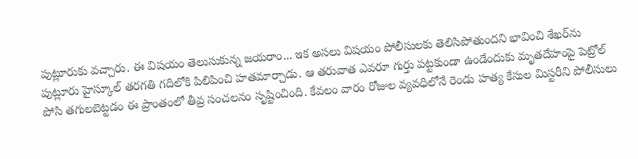పుట్లూరుకు వచ్చారు. ఈ విషయం తెలుసుకున్న జయరాం... ఇక అసలు విషయం పోలీసులకు తెలిసిపోతుందని భావించి శేఖర్‌ను పుట్లూరు హైస్కూల్‌ తరగతి గదిలోకి పిలిపించి హతమార్చాడు. ఆ తరువాత ఎవరూ గుర్తు పట్టకుండా ఉండేందుకు మృతదేహంపై పెట్రోల్‌ పోసి తగులబెట్టడం ఈ ప్రాంతంలో తీవ్ర సంచలనం సృష్టించింది. కేవలం వారం రోజుల వ్యవధిలోనే రెండు హత్య కేసుల మిస్టరీని పోలీసులు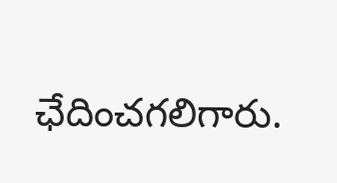ఛేదించగలిగారు.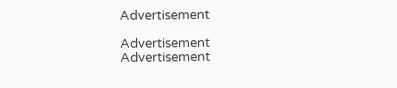Advertisement

Advertisement
Advertisement